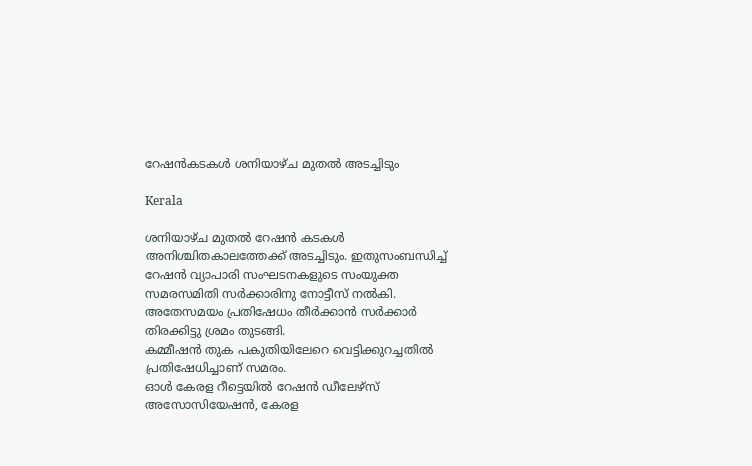റേഷന്‍കടകള്‍ ശനിയാഴ്ച മുതല്‍ അടച്ചിടും

Kerala

ശനിയാഴ്ച മുതല്‍ റേഷന്‍ കടകള്‍ അനിശ്ചിതകാലത്തേക്ക് അടച്ചിടും. ഇതുസംബന്ധിച്ച് റേഷന്‍ വ്യാപാരി സംഘടനകളുടെ സംയുക്ത സമരസമിതി സര്‍ക്കാരിനു നോട്ടീസ് നല്‍കി. അതേസമയം പ്രതിഷേധം തീര്‍ക്കാന്‍ സര്‍ക്കാര്‍ തിരക്കിട്ടു ശ്രമം തുടങ്ങി.
കമ്മീഷന്‍ തുക പകുതിയിലേറെ വെട്ടിക്കുറച്ചതില്‍ പ്രതിഷേധിച്ചാണ് സമരം.
ഓള്‍ കേരള റീട്ടെയില്‍ റേഷന്‍ ഡീലേഴ്‌സ് അസോസിയേഷന്‍, കേരള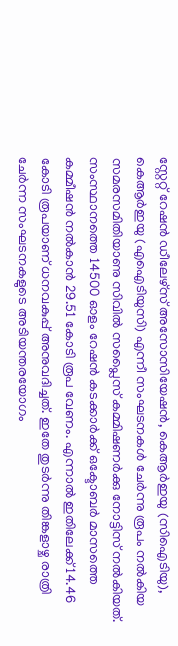സ്റ്റേറ്റ് റേഷന്‍ ഡീലേഴ്‌സ് അസോസിയേഷന്‍, കെആര്‍ഇയു (സിഐടിയു), കെആര്‍ഇയു (എഐടിയുസി) എന്നീ സംഘടനകള്‍ ചേര്‍ന്നു രൂപം നല്‍കിയ സമരസമിതിയാണു സിവില്‍ സപ്ലൈസ് കമ്മിഷണര്‍ക്കു നോട്ടിസ് നല്‍കിയത്. സംസ്ഥാനത്തെ 14500 ഓളം റേഷന്‍ കടക്കാര്‍ക്ക് ഒക്ടോബര്‍ മാസത്തെ കമ്മീഷന്‍ നല്‍കാന്‍ 29.51 കോടി രൂപ വേണം. എന്നാല്‍ ഇതിലേക്ക് 14.46 കോടി രൂപയാണ് ധനവകുപ്പ് അനുവദിച്ചത്. ഇതേ തുടര്‍ന്നു തിങ്കളാഴ്ച രാത്രി ചേര്‍ന്ന സംഘടനകളുടെ അടിയന്തരയോഗം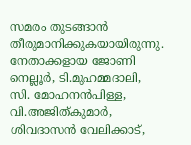സമരം തുടങ്ങാന്‍ തീരുമാനിക്കുകയായിരുന്നു. നേതാക്കളായ ജോണി നെല്ലൂര്‍, ടി.മുഹമ്മദാലി, സി. മോഹനന്‍പിള്ള, വി.അജിത്കുമാര്‍, ശിവദാസന്‍ വേലിക്കാട്,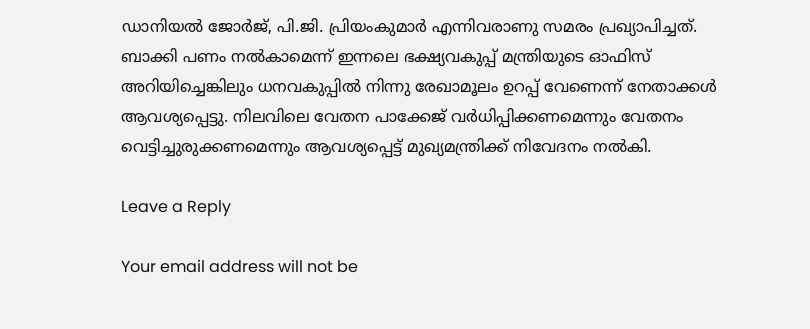ഡാനിയല്‍ ജോര്‍ജ്, പി.ജി. പ്രിയംകുമാര്‍ എന്നിവരാണു സമരം പ്രഖ്യാപിച്ചത്.
ബാക്കി പണം നല്‍കാമെന്ന് ഇന്നലെ ഭക്ഷ്യവകുപ്പ് മന്ത്രിയുടെ ഓഫിസ് അറിയിച്ചെങ്കിലും ധനവകുപ്പില്‍ നിന്നു രേഖാമൂലം ഉറപ്പ് വേണെന്ന് നേതാക്കള്‍ ആവശ്യപ്പെട്ടു. നിലവിലെ വേതന പാക്കേജ് വര്‍ധിപ്പിക്കണമെന്നും വേതനം വെട്ടിച്ചുരുക്കണമെന്നും ആവശ്യപ്പെട്ട് മുഖ്യമന്ത്രിക്ക് നിവേദനം നല്‍കി.

Leave a Reply

Your email address will not be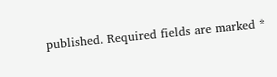published. Required fields are marked *